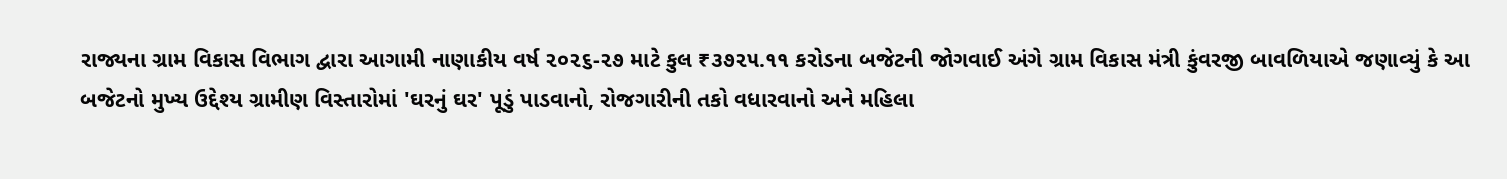રાજ્યના ગ્રામ વિકાસ વિભાગ દ્વારા આગામી નાણાકીય વર્ષ ૨૦૨૬-૨૭ માટે કુલ ₹૩૭૨૫.૧૧ કરોડના બજેટની જોગવાઈ અંગે ગ્રામ વિકાસ મંત્રી કુંવરજી બાવળિયાએ જણાવ્યું કે આ બજેટનો મુખ્ય ઉદ્દેશ્ય ગ્રામીણ વિસ્તારોમાં 'ઘરનું ઘર' પૂડું પાડવાનો, રોજગારીની તકો વધારવાનો અને મહિલા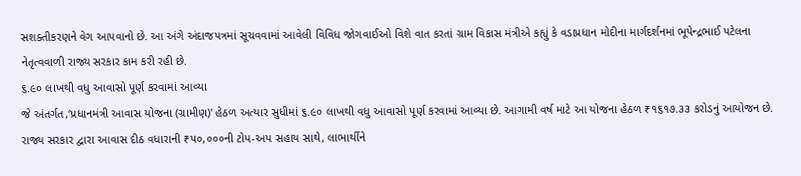સશક્તીકરણને વેગ આપવાનો છે. આ અંગે અંદાજપત્રમાં સૂચવવામાં આવેલી વિવિધ જોગવાઈઓ વિશે વાત કરતાં ગ્રામ વિકાસ મંત્રીએ કહ્યું કે વડાપ્રધાન મોદીના માર્ગદર્શનમાં ભૂપેન્દ્રભાઈ પટેલના નેતૃત્વવાળી રાજ્ય સરકાર કામ કરી રહી છે.
૬.૯૦ લાખથી વધુ આવાસો પૂર્ણ કરવામાં આવ્યા
જે અંતર્ગત,‘પ્રધાનમંત્રી આવાસ યોજના (ગ્રામીણ)' હેઠળ અત્યાર સુધીમાં ૬.૯૦ લાખથી વધુ આવાસો પૂર્ણ કરવામાં આવ્યા છે. આગામી વર્ષ માટે આ યોજના હેઠળ ₹૧૬૧૭.૩૩ કરોડનું આયોજન છે. રાજ્ય સરકાર દ્વારા આવાસ દીઠ વધારાની ₹૫૦,૦૦૦ની ટોપ-અપ સહાય સાથે, લાભાર્થીને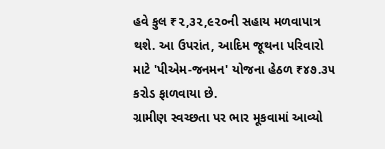હવે કુલ ₹૨,૩૨,૯૨૦ની સહાય મળવાપાત્ર થશે. આ ઉપરાંત, આદિમ જૂથના પરિવારો માટે 'પીએમ-જનમન' યોજના હેઠળ ₹૪૭.૩૫ કરોડ ફાળવાયા છે.
ગ્રામીણ સ્વચ્છતા પર ભાર મૂકવામાં આવ્યો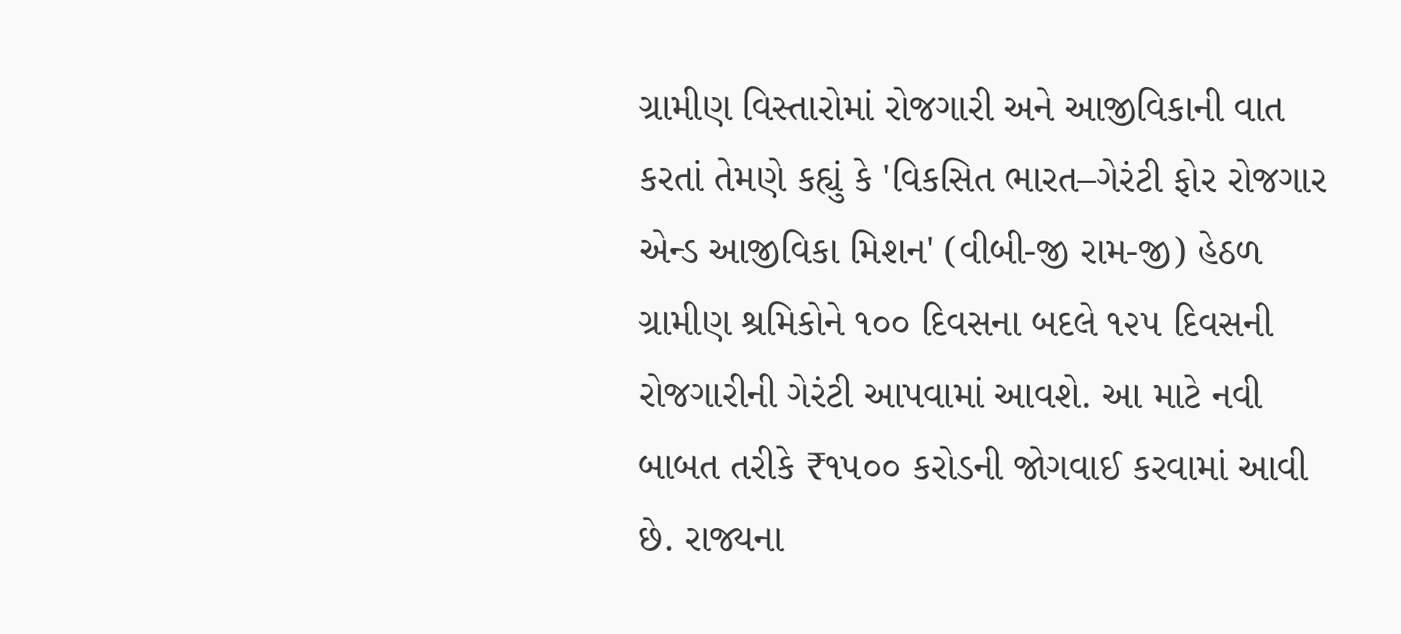ગ્રામીણ વિસ્તારોમાં રોજગારી અને આજીવિકાની વાત કરતાં તેમણે કહ્યું કે 'વિકસિત ભારત–ગેરંટી ફોર રોજગાર એન્ડ આજીવિકા મિશન' (વીબી-જી રામ-જી) હેઠળ ગ્રામીણ શ્રમિકોને ૧૦૦ દિવસના બદલે ૧૨૫ દિવસની રોજગારીની ગેરંટી આપવામાં આવશે. આ માટે નવી બાબત તરીકે ₹૧૫૦૦ કરોડની જોગવાઈ કરવામાં આવી છે. રાજ્યના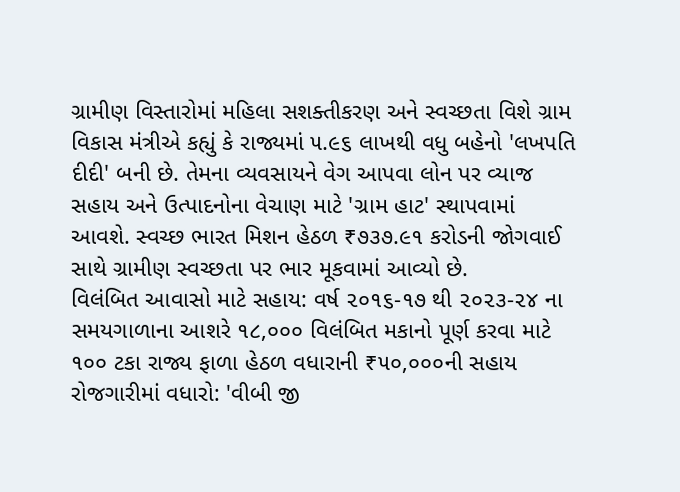ગ્રામીણ વિસ્તારોમાં મહિલા સશક્તીકરણ અને સ્વચ્છતા વિશે ગ્રામ વિકાસ મંત્રીએ કહ્યું કે રાજ્યમાં ૫.૯૬ લાખથી વધુ બહેનો 'લખપતિ દીદી' બની છે. તેમના વ્યવસાયને વેગ આપવા લોન પર વ્યાજ સહાય અને ઉત્પાદનોના વેચાણ માટે 'ગ્રામ હાટ' સ્થાપવામાં આવશે. સ્વચ્છ ભારત મિશન હેઠળ ₹૭૩૭.૯૧ કરોડની જોગવાઈ સાથે ગ્રામીણ સ્વચ્છતા પર ભાર મૂકવામાં આવ્યો છે.
વિલંબિત આવાસો માટે સહાય: વર્ષ ૨૦૧૬-૧૭ થી ૨૦૨૩-૨૪ ના સમયગાળાના આશરે ૧૮,૦૦૦ વિલંબિત મકાનો પૂર્ણ કરવા માટે ૧૦૦ ટકા રાજ્ય ફાળા હેઠળ વધારાની ₹૫૦,૦૦૦ની સહાય
રોજગારીમાં વધારો: 'વીબી જી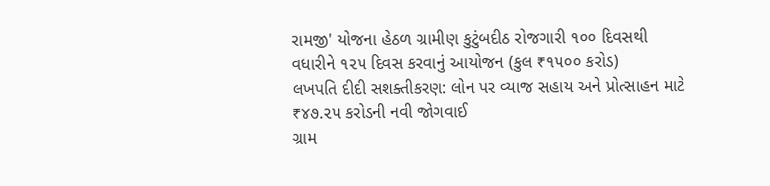રામજી' યોજના હેઠળ ગ્રામીણ કુટુંબદીઠ રોજગારી ૧૦૦ દિવસથી વધારીને ૧૨૫ દિવસ કરવાનું આયોજન (કુલ ₹૧૫૦૦ કરોડ)
લખપતિ દીદી સશક્તીકરણ: લોન પર વ્યાજ સહાય અને પ્રોત્સાહન માટે ₹૪૭.૨૫ કરોડની નવી જોગવાઈ
ગ્રામ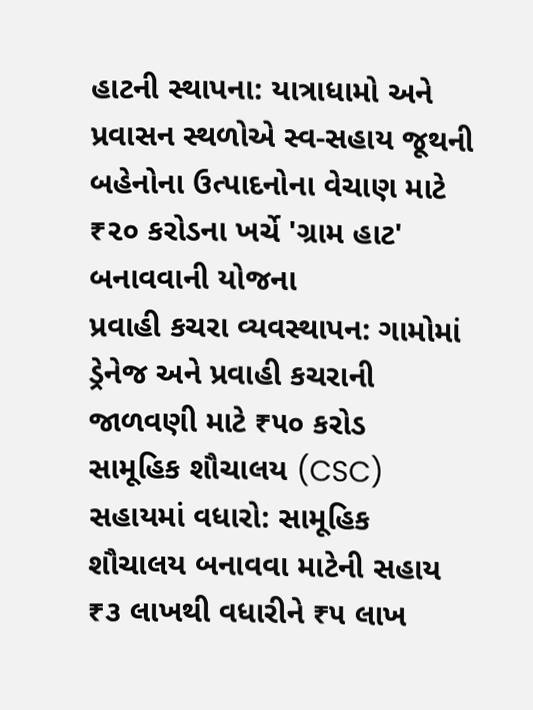હાટની સ્થાપના: યાત્રાધામો અને પ્રવાસન સ્થળોએ સ્વ-સહાય જૂથની બહેનોના ઉત્પાદનોના વેચાણ માટે ₹૨૦ કરોડના ખર્ચે 'ગ્રામ હાટ' બનાવવાની યોજના
પ્રવાહી કચરા વ્યવસ્થાપન: ગામોમાં ડ્રેનેજ અને પ્રવાહી કચરાની જાળવણી માટે ₹૫૦ કરોડ
સામૂહિક શૌચાલય (CSC) સહાયમાં વધારો: સામૂહિક શૌચાલય બનાવવા માટેની સહાય ₹૩ લાખથી વધારીને ₹૫ લાખ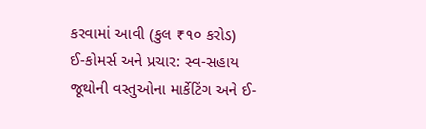કરવામાં આવી (કુલ ₹૧૦ કરોડ)
ઈ-કોમર્સ અને પ્રચાર: સ્વ-સહાય જૂથોની વસ્તુઓના માર્કેટિંગ અને ઈ-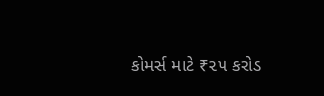કોમર્સ માટે ₹૨૫ કરોડ